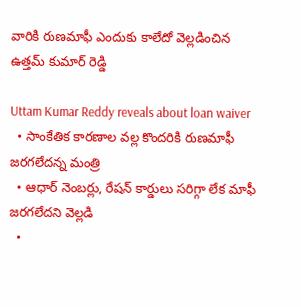వారికి రుణమాఫీ ఎందుకు కాలేదో వెల్లడించిన ఉత్తమ్ కుమార్ రెడ్డి

Uttam Kumar Reddy reveals about loan waiver
  • సాంకేతిక కారణాల వల్ల కొందరికి రుణమాఫీ జరగలేదన్న మంత్రి
  • ఆధార్ నెంబర్లు, రేషన్ కార్డులు సరిగ్గా లేక మాఫీ జరగలేదని వెల్లడి
  •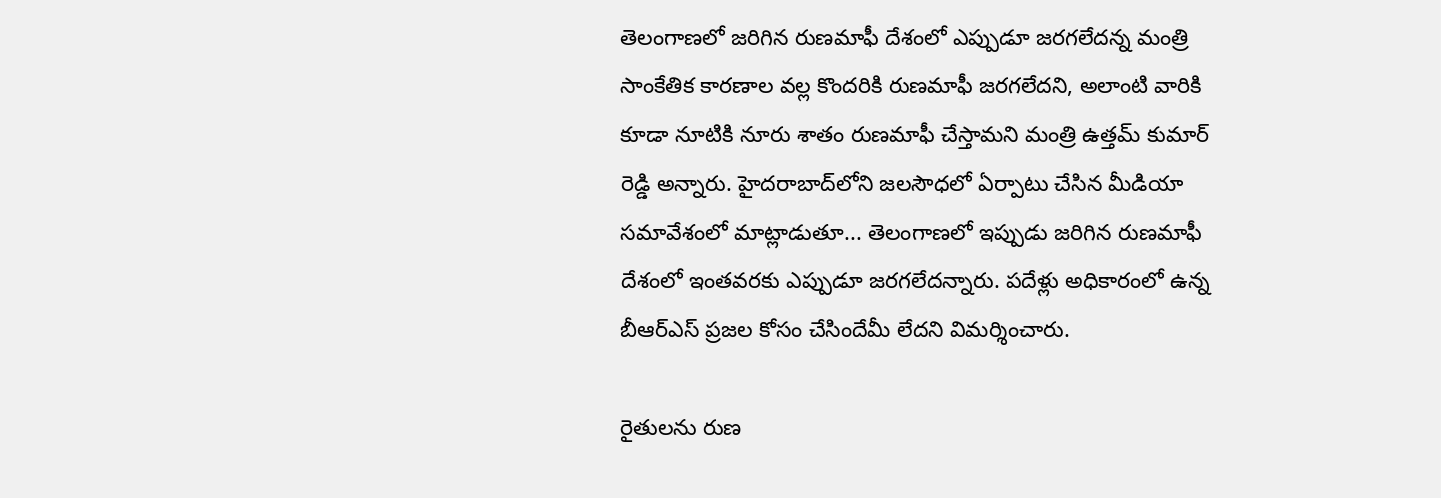తెలంగాణలో జరిగిన రుణమాఫీ దేశంలో ఎప్పుడూ జరగలేదన్న మంత్రి
సాంకేతిక కారణాల వల్ల కొందరికి రుణమాఫీ జరగలేదని, అలాంటి వారికి కూడా నూటికి నూరు శాతం రుణమాఫీ చేస్తామని మంత్రి ఉత్తమ్ కుమార్ రెడ్డి అన్నారు. హైదరాబాద్‌లోని జలసౌధలో ఏర్పాటు చేసిన మీడియా సమావేశంలో మాట్లాడుతూ... తెలంగాణలో ఇప్పుడు జరిగిన రుణమాఫీ దేశంలో ఇంతవరకు ఎప్పుడూ జరగలేదన్నారు. పదేళ్లు అధికారంలో ఉన్న బీఆర్ఎస్ ప్రజల కోసం చేసిందేమీ లేదని విమర్శించారు.

రైతులను రుణ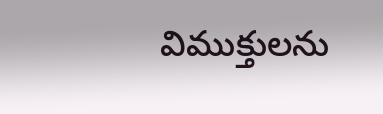విముక్తులను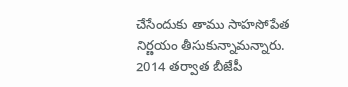చేసేందుకు తాము సాహసోపేత నిర్ణయం తీసుకున్నామన్నారు. 2014 తర్వాత బీజేపీ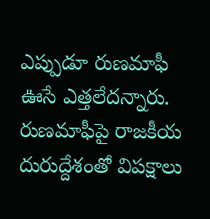ఎప్పుడూ రుణమాఫీ ఊసే ఎత్తలేదన్నారు. రుణమాఫీపై రాజకీయ దురుద్దేశంతో విపక్షాలు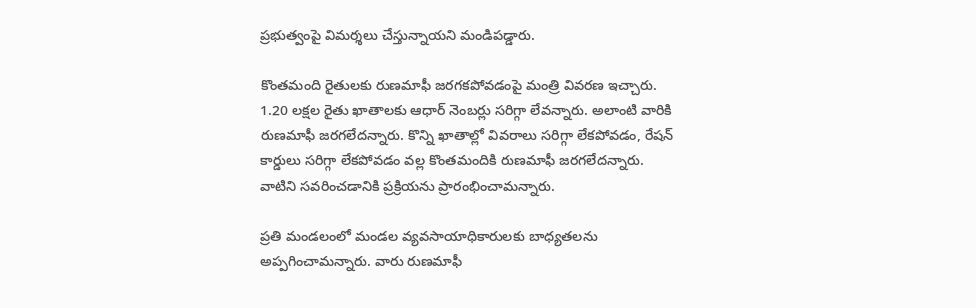ప్రభుత్వంపై విమర్శలు చేస్తున్నాయని మండిపడ్డారు.

కొంతమంది రైతులకు రుణమాఫీ జరగకపోవడంపై మంత్రి వివరణ ఇచ్చారు. 1.20 లక్షల రైతు ఖాతాలకు ఆధార్ నెంబర్లు సరిగ్గా లేవన్నారు. అలాంటి వారికి రుణమాఫీ జరగలేదన్నారు. కొన్ని ఖాతాల్లో వివరాలు సరిగ్గా లేకపోవడం, రేషన్ కార్డులు సరిగ్గా లేకపోవడం వల్ల కొంతమందికి రుణమాఫీ జరగలేదన్నారు. వాటిని సవరించడానికి ప్రక్రియను ప్రారంభించామన్నారు.

ప్రతి మండలంలో మండల వ్యవసాయాధికారులకు బాధ్యతలను అప్పగించామన్నారు. వారు రుణమాఫీ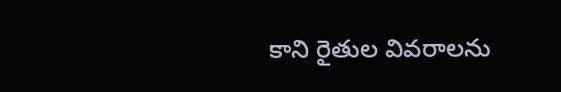కాని రైతుల వివరాలను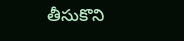తీసుకొని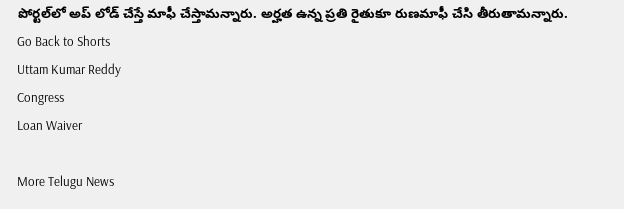పోర్టల్‌లో అప్ లోడ్ చేస్తే మాఫీ చేస్తామన్నారు. అర్హత ఉన్న ప్రతి రైతుకూ రుణమాఫీ చేసి తీరుతామన్నారు.
Go Back to Shorts
Uttam Kumar Reddy
Congress
Loan Waiver

More Telugu News